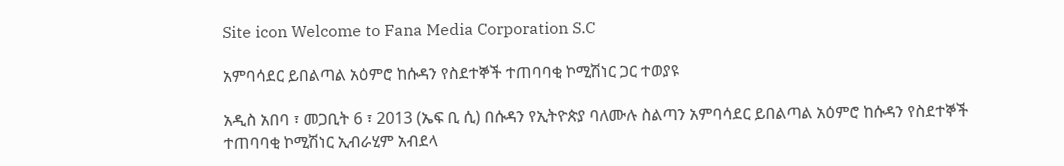Site icon Welcome to Fana Media Corporation S.C

አምባሳደር ይበልጣል አዕምሮ ከሱዳን የስደተኞች ተጠባባቂ ኮሚሽነር ጋር ተወያዩ

አዲስ አበባ ፣ መጋቢት 6 ፣ 2013 (ኤፍ ቢ ሲ) በሱዳን የኢትዮጵያ ባለሙሉ ስልጣን አምባሳደር ይበልጣል አዕምሮ ከሱዳን የስደተኞች ተጠባባቂ ኮሚሽነር ኢብራሂም አብደላ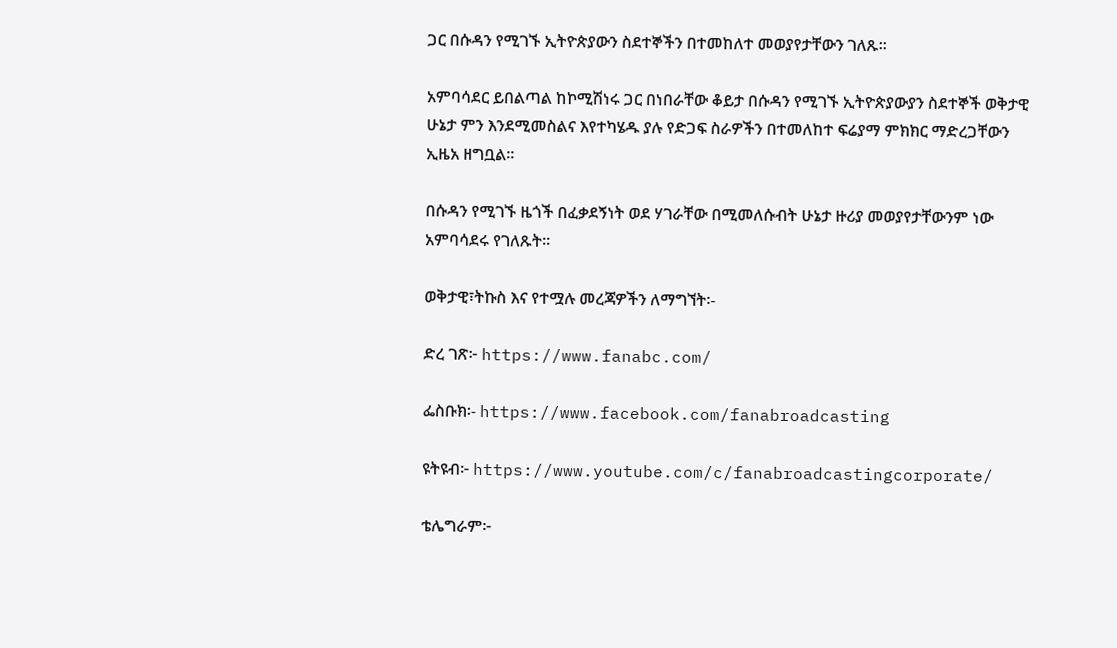ጋር በሱዳን የሚገኙ ኢትዮጵያውን ስደተኞችን በተመከለተ መወያየታቸውን ገለጹ።

አምባሳደር ይበልጣል ከኮሚሽነሩ ጋር በነበራቸው ቆይታ በሱዳን የሚገኙ ኢትዮጵያውያን ስደተኞች ወቅታዊ ሁኔታ ምን እንደሚመስልና እየተካሄዱ ያሉ የድጋፍ ስራዎችን በተመለከተ ፍሬያማ ምክክር ማድረጋቸውን ኢዜአ ዘግቧል።

በሱዳን የሚገኙ ዜጎች በፈቃደኝነት ወደ ሃገራቸው በሚመለሱብት ሁኔታ ዙሪያ መወያየታቸውንም ነው አምባሳደሩ የገለጹት።

ወቅታዊ፣ትኩስ እና የተሟሉ መረጃዎችን ለማግኘት፡-

ድረ ገጽ፦ https://www.fanabc.com/

ፌስቡክ፡- https://www.facebook.com/fanabroadcasting

ዩትዩብ፦ https://www.youtube.com/c/fanabroadcastingcorporate/

ቴሌግራም፦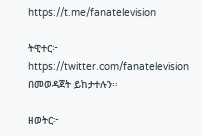https://t.me/fanatelevision

ትዊተር፦ https://twitter.com/fanatelevision በመወዳጀት ይከታተሉን፡፡

ዘወትር፦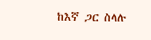ከእኛ ጋር ስላሉ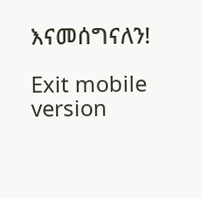እናመሰግናለን!

Exit mobile version